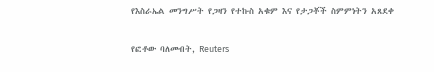የእስራኤል መንግሥት የጋዛን የተኩስ አቁም እና የታጋቾች ስምምነትን አጸደቀ

የፎቶው ባለመብት, Reuters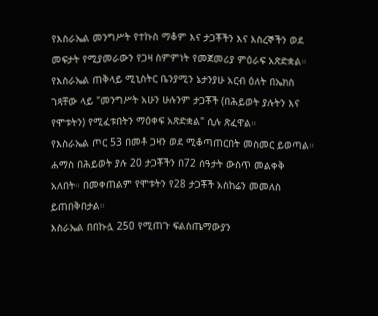የእስራኤል መንግሥት የተኩስ ማቆም እና ታጋቾችን እና እስረኞችን ወደ መፍታት የሚያመራውን የጋዛ ስምምነት የመጀመሪያ ምዕራፍ አጽድቋል።
የእስራኤል ጠቅላይ ሚኒስትር ቤንያሚን ኔታንያሁ አርብ ዕለት በኤክስ ገጻቸው ላይ "መንግሥት አሁን ሁሉንም ታጋቾች (በሕይወት ያሉትን እና የሞቱትን) የሚፈቱበትን ማዕቀፍ አጽድቋል" ሲሉ ጽፈዋል።
የእስራኤል ጦር 53 በመቶ ጋዛን ወደ ሚቆጣጠርበት መስመር ይወጣል።
ሐማስ በሕይወት ያሉ 20 ታጋቾችን በ72 ሰዓታት ውስጥ መልቀቅ አለበት። በመቀጠልም የሞቱትን የ28 ታጋቾች አስከሬን መመለስ ይጠበቅበታል።
እስራኤል በበኩሏ 250 የሚጠጉ ፍልስጤማውያን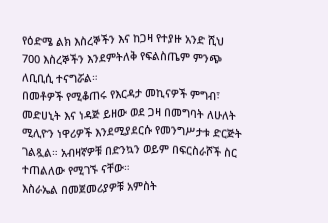የዕድሜ ልክ እስረኞችን እና ከጋዛ የተያዙ አንድ ሺህ 700 እስረኞችን እንደምትለቅ የፍልስጤም ምንጭ ለቢቢሲ ተናግሯል።
በመቶዎች የሚቆጠሩ የእርዳታ መኪናዎች ምግብ፣ መድሀኒት እና ነዳጅ ይዘው ወደ ጋዛ በመግባት ለሁለት ሚሊዮን ነዋሪዎች እንደሚያደርሱ የመንግሥታቱ ድርጅት ገልጿል። አብዛኛዎቹ በድንኳን ወይም በፍርስራሾች ስር ተጠልለው የሚገኙ ናቸው።
እስራኤል በመጀመሪያዎቹ አምስት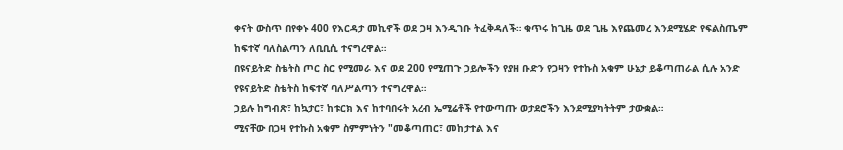ቀናት ውስጥ በየቀኑ 400 የእርዳታ መኪኖች ወደ ጋዛ እንዲገቡ ትፈቅዳለች። ቁጥሩ ከጊዜ ወደ ጊዜ እየጨመረ እንደሚሄድ የፍልስጤም ከፍተኛ ባለስልጣን ለቢቢሲ ተናግረዋል።
በዩናይትድ ስቴትስ ጦር ስር የሚመራ እና ወደ 200 የሚጠጉ ኃይሎችን የያዘ ቡድን የጋዛን የተኩስ አቁም ሁኔታ ይቆጣጠራል ሲሉ አንድ የዩናይትድ ስቴትስ ከፍተኛ ባለሥልጣን ተናግረዋል።
ኃይሉ ከግብጽ፣ ከኳታር፣ ከቱርክ እና ከተባበሩት አረብ ኤሚሬቶች የተውጣጡ ወታደሮችን እንደሚያካትትም ታውቋል።
ሚናቸው በጋዛ የተኩስ አቁም ስምምነትን "መቆጣጠር፣ መከታተል እና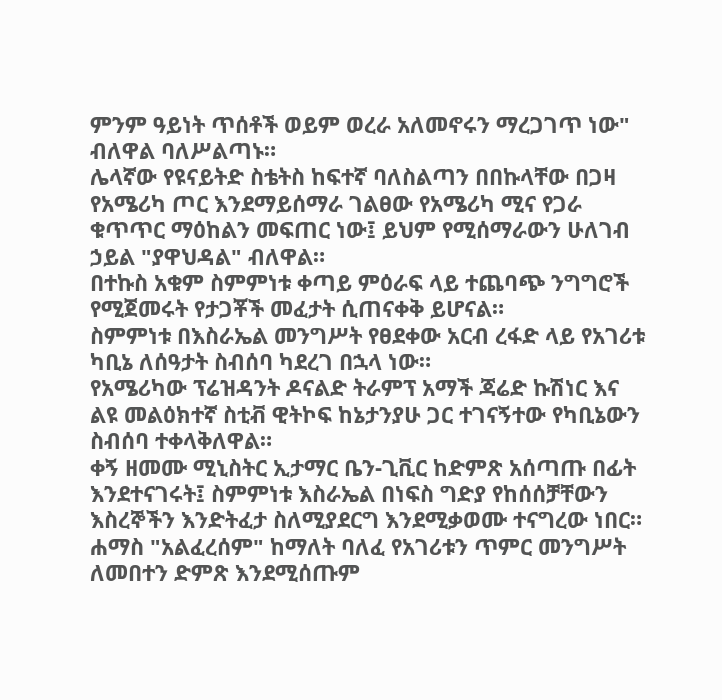ምንም ዓይነት ጥሰቶች ወይም ወረራ አለመኖሩን ማረጋገጥ ነው" ብለዋል ባለሥልጣኑ።
ሌላኛው የዩናይትድ ስቴትስ ከፍተኛ ባለስልጣን በበኩላቸው በጋዛ የአሜሪካ ጦር እንደማይሰማራ ገልፀው የአሜሪካ ሚና የጋራ ቁጥጥር ማዕከልን መፍጠር ነው፤ ይህም የሚሰማራውን ሁለገብ ኃይል "ያዋህዳል" ብለዋል።
በተኩስ አቁም ስምምነቱ ቀጣይ ምዕራፍ ላይ ተጨባጭ ንግግሮች የሚጀመሩት የታጋቾች መፈታት ሲጠናቀቅ ይሆናል።
ስምምነቱ በእስራኤል መንግሥት የፀደቀው አርብ ረፋድ ላይ የአገሪቱ ካቢኔ ለሰዓታት ስብሰባ ካደረገ በኋላ ነው።
የአሜሪካው ፕሬዝዳንት ዶናልድ ትራምፕ አማች ጃሬድ ኩሽነር እና ልዩ መልዕክተኛ ስቲቭ ዊትኮፍ ከኔታንያሁ ጋር ተገናኝተው የካቢኔውን ስብሰባ ተቀላቅለዋል።
ቀኝ ዘመሙ ሚኒስትር ኢታማር ቤን-ጊቪር ከድምጽ አሰጣጡ በፊት እንደተናገሩት፤ ስምምነቱ እስራኤል በነፍስ ግድያ የከሰሰቻቸውን እስረኞችን እንድትፈታ ስለሚያደርግ እንደሚቃወሙ ተናግረው ነበር።
ሐማስ "አልፈረሰም" ከማለት ባለፈ የአገሪቱን ጥምር መንግሥት ለመበተን ድምጽ እንደሚሰጡም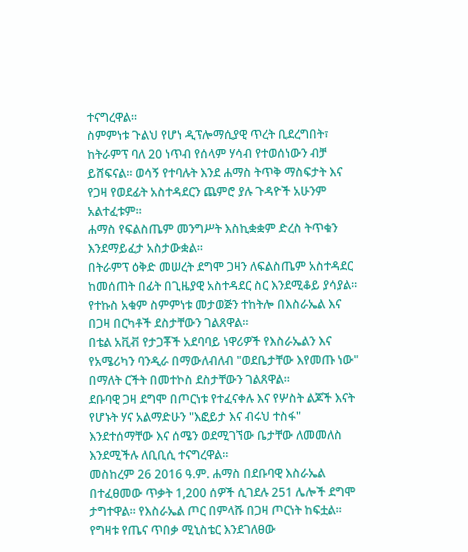ተናግረዋል።
ስምምነቱ ጉልህ የሆነ ዲፕሎማሲያዊ ጥረት ቢደረግበት፣ ከትራምፕ ባለ 20 ነጥብ የሰላም ሃሳብ የተወሰነውን ብቻ ይሸፍናል። ወሳኝ የተባሉት እንደ ሐማስ ትጥቅ ማስፍታት እና የጋዛ የወደፊት አስተዳደርን ጨምሮ ያሉ ጉዳዮች አሁንም አልተፈቱም።
ሐማስ የፍልስጤም መንግሥት እስኪቋቋም ድረስ ትጥቁን እንደማይፈታ አስታውቋል።
በትራምፕ ዕቅድ መሠረት ደግሞ ጋዛን ለፍልስጤም አስተዳደር ከመሰጠት በፊት በጊዜያዊ አስተዳደር ስር እንደሚቆይ ያሳያል።
የተኩስ አቁም ስምምነቱ መታወጅን ተከትሎ በእስራኤል እና በጋዛ በርካቶች ደስታቸውን ገልጸዋል።
በቴል አቪቭ የታጋቾች አደባባይ ነዋሪዎች የእስራኤልን እና የአሜሪካን ባንዲራ በማውለብለብ "ወደቤታቸው እየመጡ ነው" በማለት ርችት በመተኮስ ደስታቸውን ገልጸዋል።
ደቡባዊ ጋዛ ደግሞ በጦርነቱ የተፈናቀሉ እና የሦስት ልጆች እናት የሆኑት ሃና አልማድሁን "እፎይታ እና ብሩህ ተስፋ" እንደተሰማቸው እና ሰሜን ወደሚገኘው ቤታቸው ለመመለስ እንደሚችሉ ለቢቢሲ ተናግረዋል።
መስከረም 26 2016 ዓ.ም. ሐማስ በደቡባዊ እስራኤል በተፈፀመው ጥቃት 1,200 ሰዎች ሲገደሉ 251 ሌሎች ደግሞ ታግተዋል። የእስራኤል ጦር በምላሹ በጋዛ ጦርነት ከፍቷል።
የግዛቱ የጤና ጥበቃ ሚኒስቴር እንደገለፀው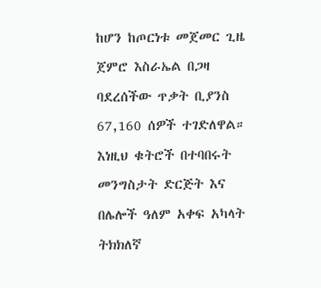ከሆን ከጦርነቱ መጀመር ጊዜ ጀምሮ እስራኤል በጋዛ ባደረሰችው ጥቃት ቢያንስ 67,160 ሰዎች ተገድለዋል።
እነዚህ ቁትሮች በተባበሩት መንግስታት ድርጅት እና በሌሎች ዓለም አቀፍ አካላት ትክክለኛ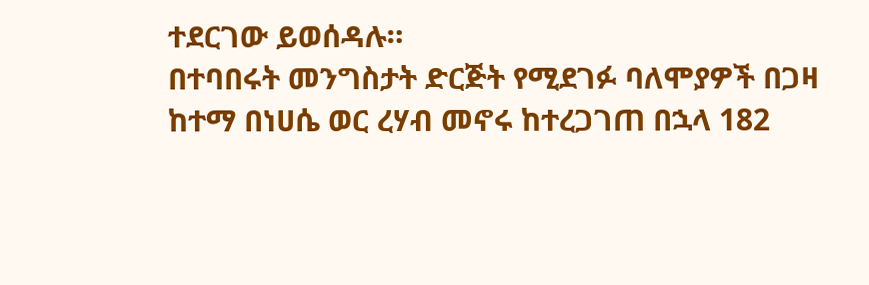ተደርገው ይወሰዳሉ።
በተባበሩት መንግስታት ድርጅት የሚደገፉ ባለሞያዎች በጋዛ ከተማ በነሀሴ ወር ረሃብ መኖሩ ከተረጋገጠ በኋላ 182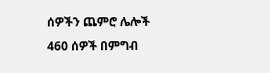ሰዎችን ጨምሮ ሌሎች 460 ሰዎች በምግብ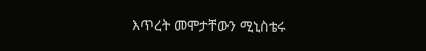እጥረት መሞታቸውን ሚኒስቴሩ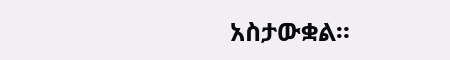አስታውቋል።